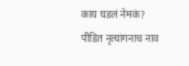काय घडलं नेमकं?
पीडित नृत्यांगनाच नाव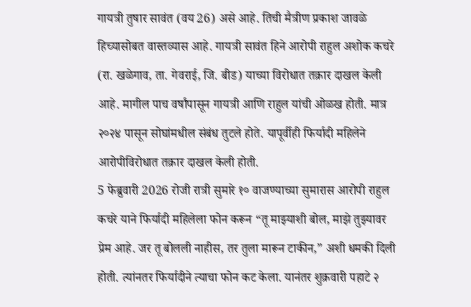गायत्री तुषार सावंत (वय 26) असे आहे. तिची मैत्रीण प्रकाश जावळे हिच्यासोबत वास्तव्यास आहे. गायत्री सावंत हिने आरोपी राहुल अशोक कचरे (रा. खळेगाव, ता. गेवराई, जि. बीड) याच्या विरोधात तक्रार दाखल केली आहे. मागील पाच वर्षांपासून गायत्री आणि राहुल यांची ओळख होती. मात्र २०२४ पासून सोघांमधील संबंध तुटले होते. यापूर्वीही फिर्यादी महिलेने आरोपीविरोधात तक्रार दाखल केली होती.
5 फेब्रुवारी 2026 रोजी रात्री सुमारे १० वाजण्याच्या सुमारास आरोपी राहुल कचरे याने फिर्यादी महिलेला फोन करून “तू माझ्याशी बोल, माझे तुझ्यावर प्रेम आहे. जर तू बोलली नाहीस, तर तुला मारून टाकीन,” अशी धमकी दिली होती. त्यांनतर फिर्यादीने त्याचा फोन कट केला. यानंतर शुक्रवारी पहाटे २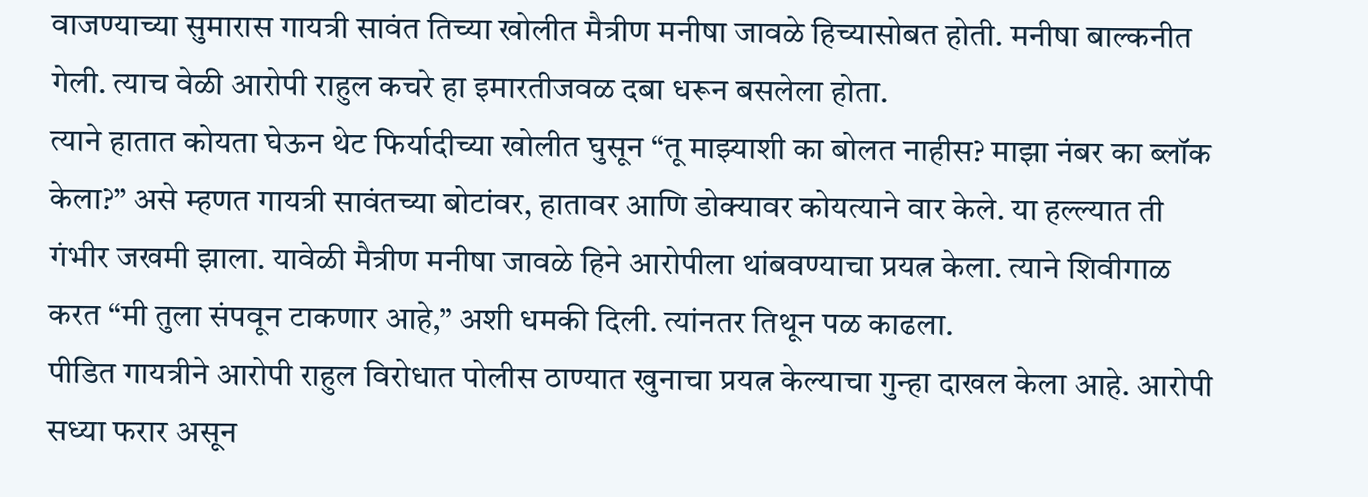वाजण्याच्या सुमारास गायत्री सावंत तिच्या खोलीत मैत्रीण मनीषा जावळे हिच्यासोबत होती. मनीषा बाल्कनीत गेली. त्याच वेळी आरोपी राहुल कचरे हा इमारतीजवळ दबा धरून बसलेला होता.
त्याने हातात कोयता घेऊन थेट फिर्यादीच्या खोलीत घुसून “तू माझ्याशी का बोलत नाहीस? माझा नंबर का ब्लॉक केला?” असे म्हणत गायत्री सावंतच्या बोटांवर, हातावर आणि डोक्यावर कोयत्याने वार केले. या हल्ल्यात ती गंभीर जखमी झाला. यावेळी मैत्रीण मनीषा जावळे हिने आरोपीला थांबवण्याचा प्रयत्न केला. त्याने शिवीगाळ करत “मी तुला संपवून टाकणार आहे,” अशी धमकी दिली. त्यांनतर तिथून पळ काढला.
पीडित गायत्रीने आरोपी राहुल विरोधात पोलीस ठाण्यात खुनाचा प्रयत्न केल्याचा गुन्हा दाखल केला आहे. आरोपी सध्या फरार असून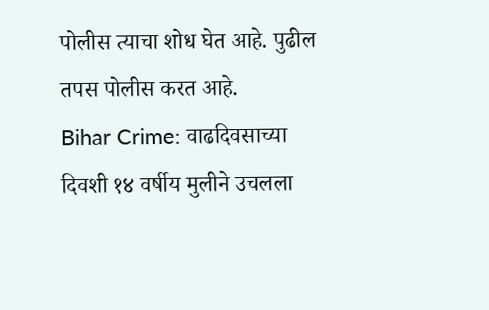पोलीस त्याचा शोध घेत आहे. पुढील तपस पोलीस करत आहे.
Bihar Crime: वाढदिवसाच्या दिवशी १४ वर्षीय मुलीने उचलला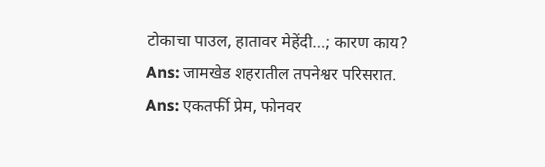टोकाचा पाउल, हातावर मेहेंदी…; कारण काय?
Ans: जामखेड शहरातील तपनेश्वर परिसरात.
Ans: एकतर्फी प्रेम, फोनवर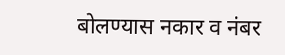बोलण्यास नकार व नंबर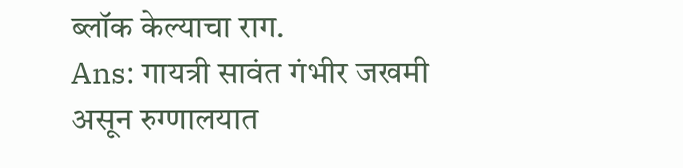ब्लॉक केल्याचा राग.
Ans: गायत्री सावंत गंभीर जखमी असून रुग्णालयात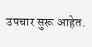उपचार सुरू आहेत.